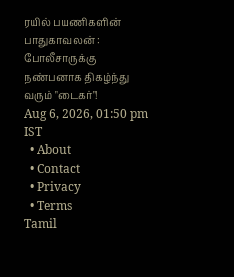ரயில் பயணிகளின் பாதுகாவலன் : போலீசாருக்கு நண்பனாக திகழ்ந்து வரும் "டைகர்"!
Aug 6, 2026, 01:50 pm IST
  • About
  • Contact
  • Privacy
  • Terms
Tamil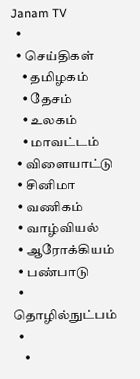Janam TV
  •
  • செய்திகள்
    • தமிழகம்
    • தேசம்
    • உலகம்
    • மாவட்டம்
  • விளையாட்டு
  • சினிமா
  • வணிகம்
  • வாழ்வியல்
  • ஆரோக்கியம்
  • பண்பாடு
  • தொழில்நுட்பம்
  •
    •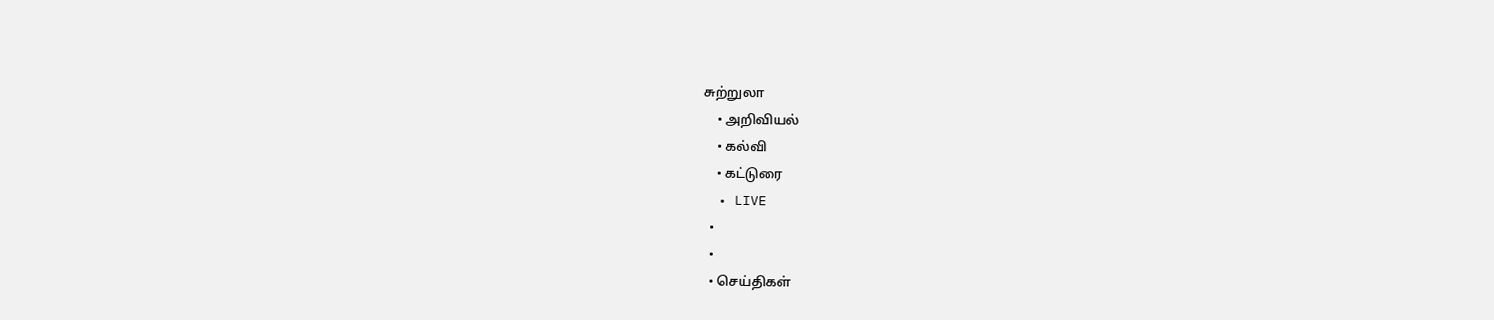சுற்றுலா
    • அறிவியல்
    • கல்வி
    • கட்டுரை
  • LIVE
  •
  •
  • செய்திகள்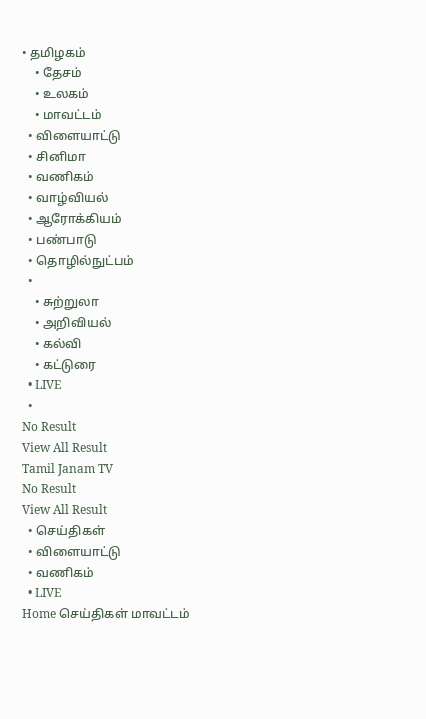• தமிழகம்
    • தேசம்
    • உலகம்
    • மாவட்டம்
  • விளையாட்டு
  • சினிமா
  • வணிகம்
  • வாழ்வியல்
  • ஆரோக்கியம்
  • பண்பாடு
  • தொழில்நுட்பம்
  •
    • சுற்றுலா
    • அறிவியல்
    • கல்வி
    • கட்டுரை
  • LIVE
  •
No Result
View All Result
Tamil Janam TV
No Result
View All Result
  • செய்திகள்
  • விளையாட்டு
  • வணிகம்
  • LIVE
Home செய்திகள் மாவட்டம்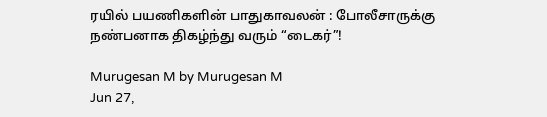ரயில் பயணிகளின் பாதுகாவலன் : போலீசாருக்கு நண்பனாக திகழ்ந்து வரும் “டைகர்”!

Murugesan M by Murugesan M
Jun 27,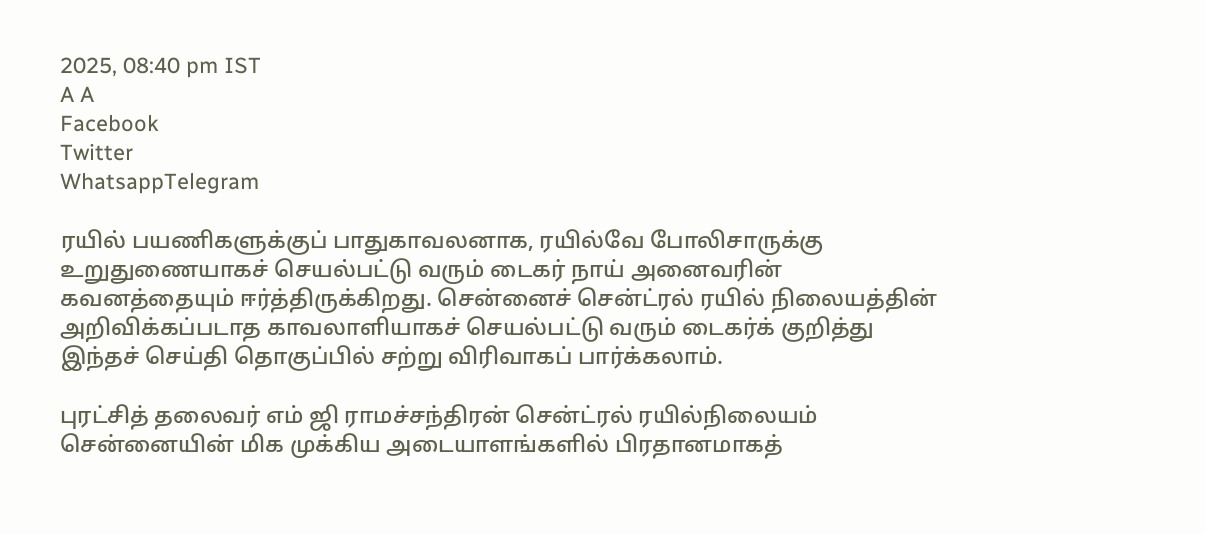2025, 08:40 pm IST
A A
Facebook
Twitter
WhatsappTelegram

ரயில் பயணிகளுக்குப் பாதுகாவலனாக, ரயில்வே போலிசாருக்கு உறுதுணையாகச் செயல்பட்டு வரும் டைகர் நாய் அனைவரின் கவனத்தையும் ஈர்த்திருக்கிறது. சென்னைச் சென்ட்ரல் ரயில் நிலையத்தின் அறிவிக்கப்படாத காவலாளியாகச் செயல்பட்டு வரும் டைகர்க் குறித்து இந்தச் செய்தி தொகுப்பில் சற்று விரிவாகப் பார்க்கலாம்.

புரட்சித் தலைவர் எம் ஜி ராமச்சந்திரன் சென்ட்ரல் ரயில்நிலையம் சென்னையின் மிக முக்கிய அடையாளங்களில் பிரதானமாகத்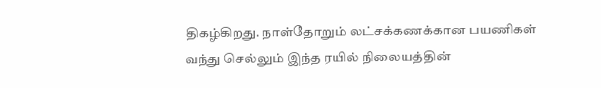திகழ்கிறது. நாள்தோறும் லட்சக்கணக்கான பயணிகள் வந்து செல்லும் இந்த ரயில் நிலையத்தின்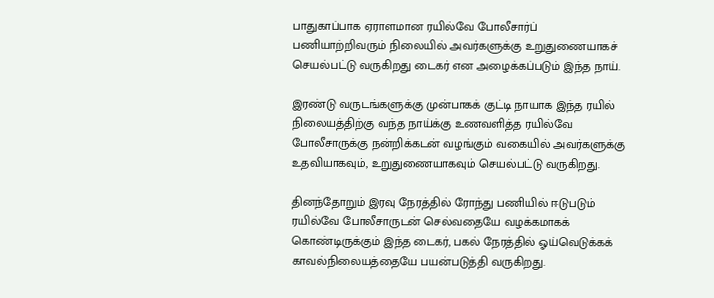பாதுகாப்பாக ஏராளமான ரயில்வே போலீசார்ப் பணியாற்றிவரும் நிலையில் அவர்களுக்கு உறுதுணையாகச் செயல்பட்டு வருகிறது டைகர் என அழைக்கப்படும் இந்த நாய்.

இரண்டு வருடங்களுக்கு முன்பாகக் குட்டி நாயாக இந்த ரயில் நிலையத்திற்கு வந்த நாய்க்கு உணவளித்த ரயில்வே போலீசாருக்கு நன்றிக்கடன் வழங்கும் வகையில் அவர்களுக்கு உதவியாகவும், உறுதுணையாகவும் செயல்பட்டு வருகிறது.

தினந்தோறும் இரவு நேரத்தில் ரோந்து பணியில் ஈடுபடும் ரயில்வே போலீசாருடன் செல்வதையே வழக்கமாகக் கொண்டிருக்கும் இந்த டைகர், பகல் நேரத்தில் ஓய்வெடுக்கக் காவல்நிலையத்தையே பயன்படுத்தி வருகிறது.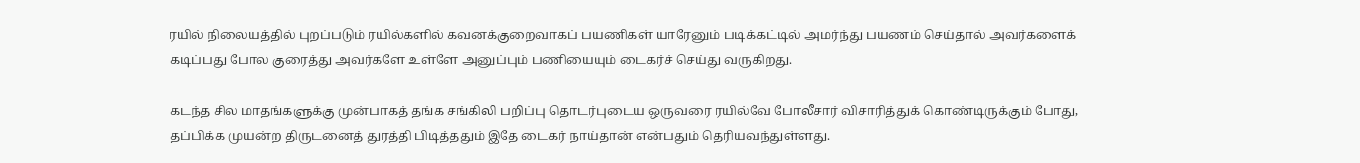ரயில் நிலையத்தில் புறப்படும் ரயில்களில் கவனக்குறைவாகப் பயணிகள் யாரேனும் படிக்கட்டில் அமர்ந்து பயணம் செய்தால் அவர்களைக் கடிப்பது போல குரைத்து அவர்களே உள்ளே அனுப்பும் பணியையும் டைகர்ச் செய்து வருகிறது.

கடந்த சில மாதங்களுக்கு முன்பாகத் தங்க சங்கிலி பறிப்பு தொடர்புடைய ஒருவரை ரயில்வே போலீசார் விசாரித்துக் கொண்டிருக்கும் போது, தப்பிக்க முயன்ற திருடனைத் துரத்தி பிடித்ததும் இதே டைகர் நாய்தான் என்பதும் தெரியவந்துள்ளது.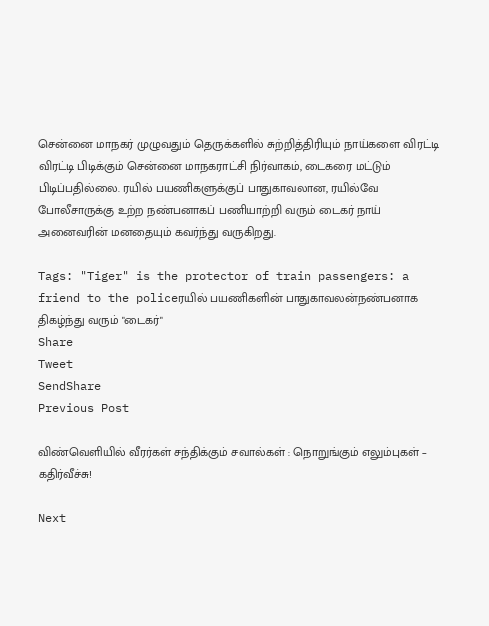சென்னை மாநகர் முழுவதும் தெருக்களில் சுற்றித்திரியும் நாய்களை விரட்டி விரட்டி பிடிக்கும் சென்னை மாநகராட்சி நிர்வாகம், டைகரை மட்டும் பிடிப்பதில்லை. ரயில் பயணிகளுக்குப் பாதுகாவலான, ரயில்வே போலீசாருக்கு உற்ற நண்பனாகப் பணியாற்றி வரும் டைகர் நாய் அனைவரின் மனதையும் கவர்ந்து வருகிறது.

Tags: "Tiger" is the protector of train passengers: a friend to the policeரயில் பயணிகளின் பாதுகாவலன்நண்பனாக திகழ்ந்து வரும் "டைகர்"
Share
Tweet
SendShare
Previous Post

விண்வெளியில் வீரர்கள் சந்திக்கும் சவால்கள் : நொறுங்கும் எலும்புகள் – கதிர்வீச்சு!

Next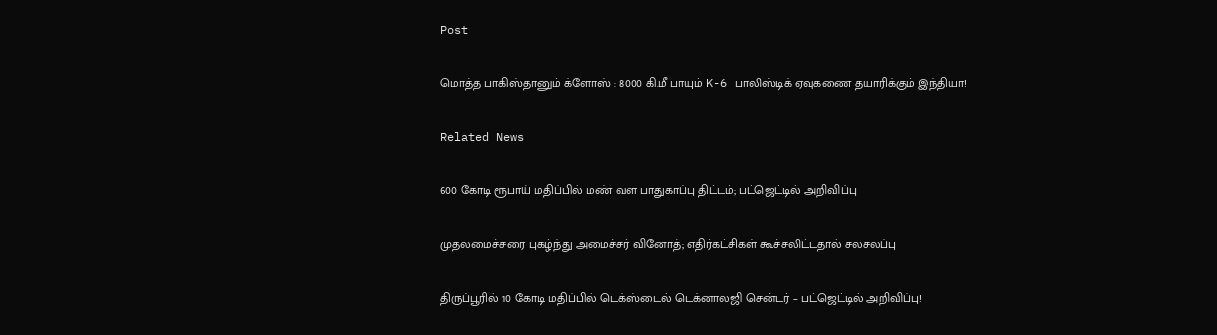Post

மொத்த பாகிஸ்தானும் க்ளோஸ் : 8000 கி.மீ பாயும் K-6 பாலிஸ்டிக் ஏவுகணை தயாரிக்கும் இந்தியா!

Related News

600 கோடி ரூபாய் மதிப்பில் மண் வள பாதுகாப்பு திட்டம்; பட்ஜெட்டில் அறிவிப்பு

முதலமைச்சரை புகழ்ந்து அமைச்சர் வினோத்; எதிர்கட்சிகள் கூச்சலிட்டதால் சலசலப்பு

திருப்பூரில் 10 கோடி மதிப்பில் டெக்ஸ்டைல் டெக்னாலஜி சென்டர் – பட்ஜெட்டில் அறிவிப்பு!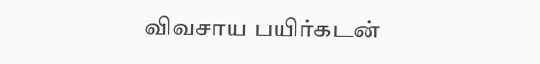விவசாய பயிர்கடன்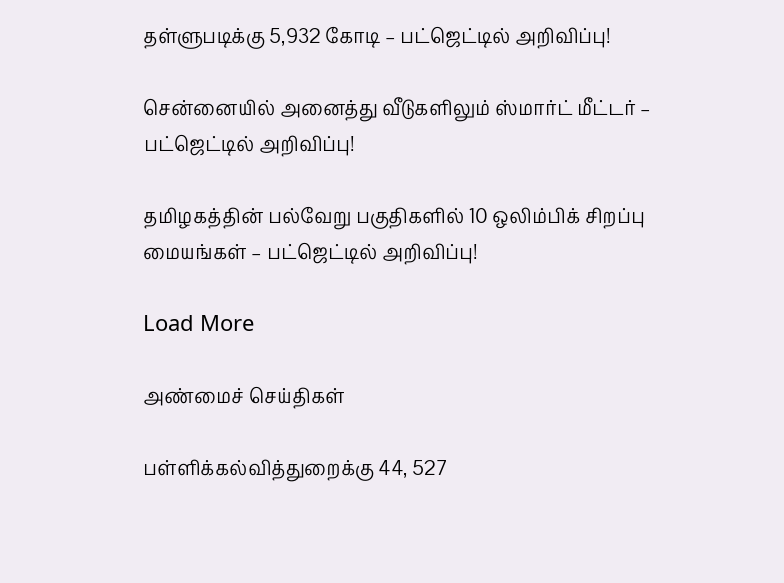தள்ளுபடிக்கு 5,932 கோடி – பட்ஜெட்டில் அறிவிப்பு!

சென்னையில் அனைத்து வீடுகளிலும் ஸ்மார்ட் மீட்டர் – பட்ஜெட்டில் அறிவிப்பு!

தமிழகத்தின் பல்வேறு பகுதிகளில் 10 ஒலிம்பிக் சிறப்பு மையங்கள் – பட்ஜெட்டில் அறிவிப்பு!

Load More

அண்மைச் செய்திகள்

பள்ளிக்கல்வித்துறைக்கு 44, 527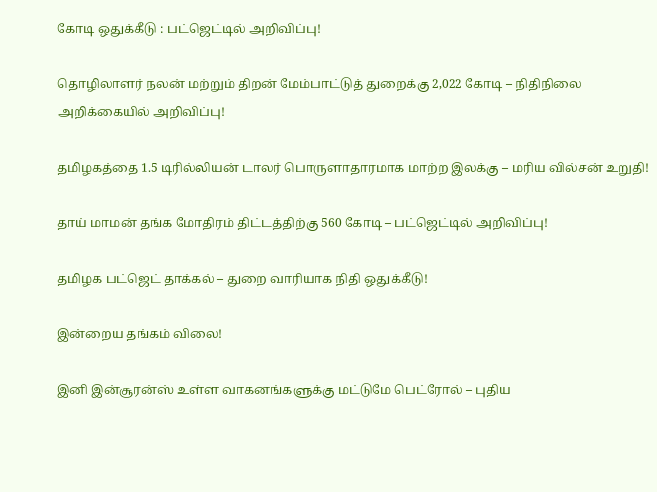கோடி ஒதுக்கீடு : பட்ஜெட்டில் அறிவிப்பு!

தொழிலாளர் நலன் மற்றும் திறன் மேம்பாட்டுத் துறைக்கு 2,022 கோடி – நிதிநிலை அறிக்கையில் அறிவிப்பு!

தமிழகத்தை 1.5 டிரில்லியன் டாலர் பொருளாதாரமாக மாற்ற இலக்கு – மரிய வில்சன் உறுதி!

தாய் மாமன் தங்க மோதிரம் திட்டத்திற்கு 560 கோடி – பட்ஜெட்டில் அறிவிப்பு!

தமிழக பட்ஜெட் தாக்கல் – துறை வாரியாக நிதி ஒதுக்கீடு!

இன்றைய தங்கம் விலை!

இனி இன்சூரன்ஸ் உள்ள வாகனங்களுக்கு மட்டுமே பெட்ரோல் – புதிய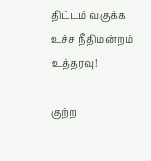திட்டம் வகுக்க உச்ச நீதிமன்றம் உத்தரவு!

குற்ற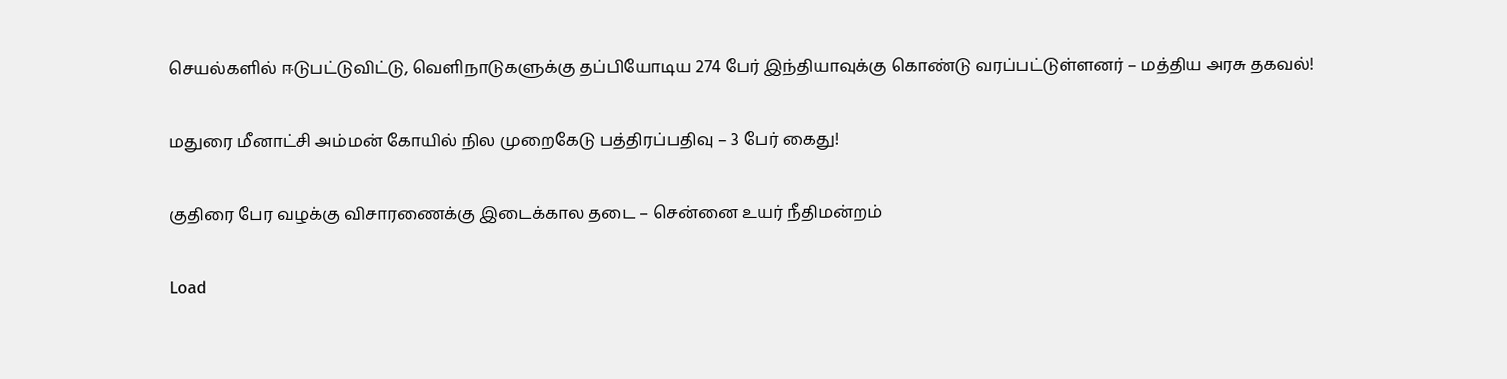செயல்களில் ஈடுபட்டுவிட்டு, வெளிநாடுகளுக்கு தப்பியோடிய 274 பேர் இந்தியாவுக்கு கொண்டு வரப்பட்டுள்ளனர் – மத்திய அரசு தகவல்!

மதுரை மீனாட்சி அம்மன் கோயில் நில முறைகேடு பத்திரப்பதிவு – 3 பேர் கைது!

குதிரை பேர வழக்கு விசாரணைக்கு இடைக்கால தடை – சென்னை உயர் நீதிமன்றம்

Load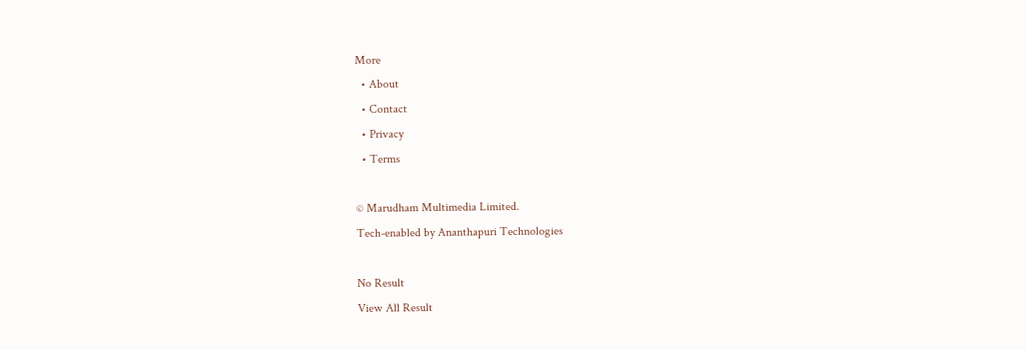More
  • About
  • Contact
  • Privacy
  • Terms

© Marudham Multimedia Limited.
Tech-enabled by Ananthapuri Technologies

No Result
View All Result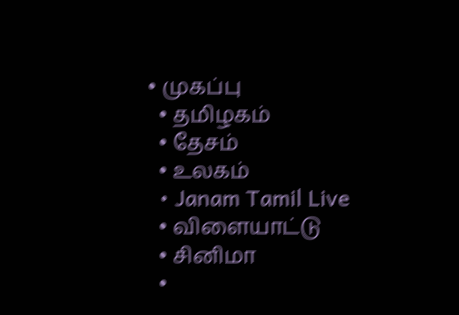• முகப்பு
  • தமிழகம்
  • தேசம்
  • உலகம்
  • Janam Tamil Live
  • விளையாட்டு
  • சினிமா
  •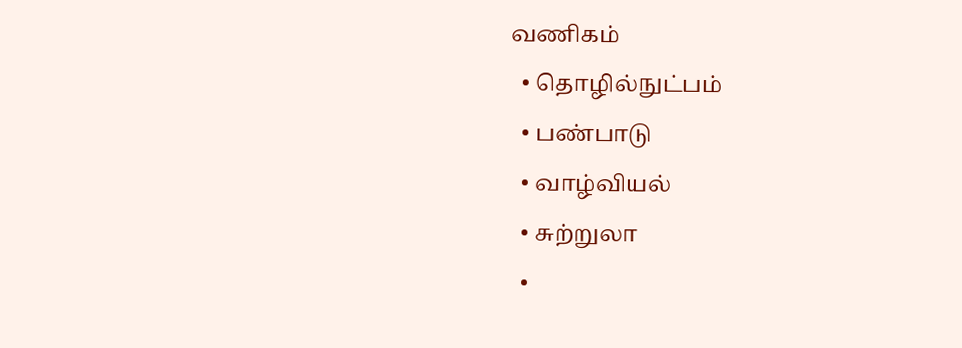வணிகம்
  • தொழில்நுட்பம்
  • பண்பாடு
  • வாழ்வியல்
  • சுற்றுலா
  •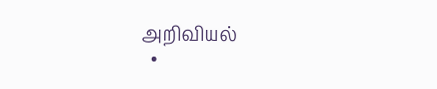அறிவியல்
  •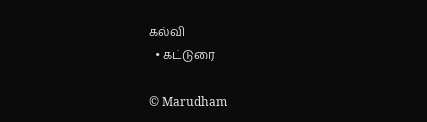கல்வி
  • கட்டுரை

© Marudham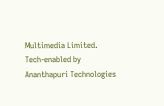Multimedia Limited.
Tech-enabled by Ananthapuri Technologies